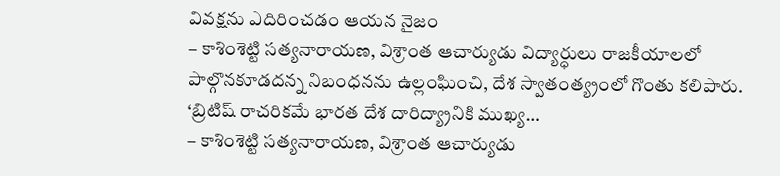వివక్షను ఎదిరించడం ఆయన నైజం
– కాశింశెట్టి సత్యనారాయణ, విశ్రాంత ఆచార్యుడు విద్యార్ధులు రాజకీయాలలో పాల్గొనకూడదన్న నిబంధనను ఉల్లంఘించి, దేశ స్వాతంత్య్రంలో గొంతు కలిపారు. ‘బ్రిటిష్ రాచరికమే భారత దేశ దారిద్య్రానికి ముఖ్య…
– కాశింశెట్టి సత్యనారాయణ, విశ్రాంత ఆచార్యుడు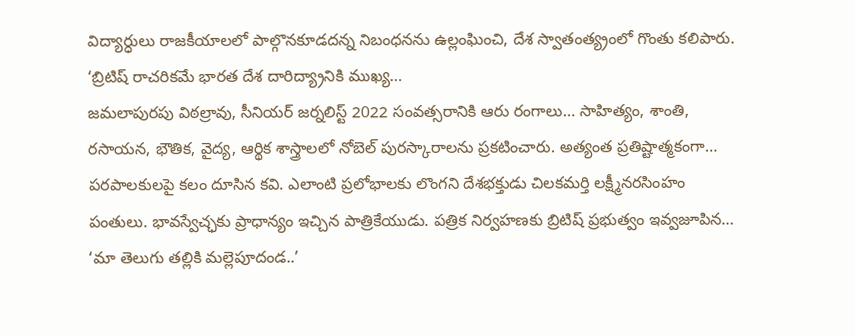విద్యార్ధులు రాజకీయాలలో పాల్గొనకూడదన్న నిబంధనను ఉల్లంఘించి, దేశ స్వాతంత్య్రంలో గొంతు కలిపారు. ‘బ్రిటిష్ రాచరికమే భారత దేశ దారిద్య్రానికి ముఖ్య…
జమలాపురపు విఠల్రావు, సీనియర్ జర్నలిస్ట్ 2022 సంవత్సరానికి ఆరు రంగాలు… సాహిత్యం, శాంతి, రసాయన, భౌతిక, వైద్య, ఆర్థిక శాస్త్రాలలో నోబెల్ పురస్కారాలను ప్రకటించారు. అత్యంత ప్రతిష్టాత్మకంగా…
పరపాలకులపై కలం దూసిన కవి. ఎలాంటి ప్రలోభాలకు లొంగని దేశభక్తుడు చిలకమర్తి లక్ష్మీనరసింహం పంతులు. భావస్వేచ్ఛకు ప్రాధాన్యం ఇచ్చిన పాత్రికేయుడు. పత్రిక నిర్వహణకు బ్రిటిష్ ప్రభుత్వం ఇవ్వజూపిన…
‘మా తెలుగు తల్లికి మల్లెపూదండ..’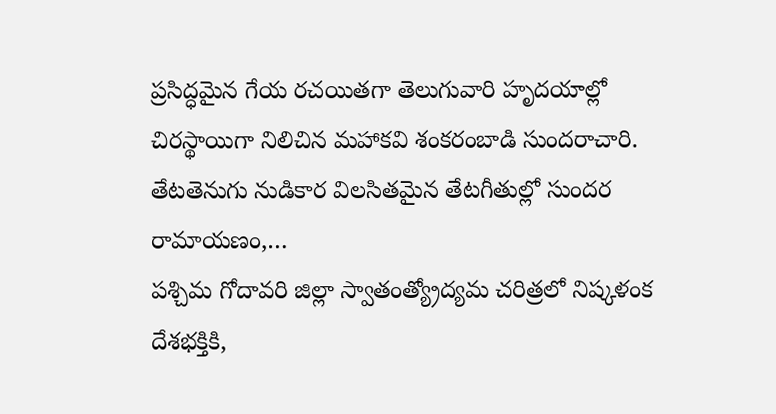ప్రసిద్ధమైన గేయ రచయితగా తెలుగువారి హృదయాల్లో చిరస్థాయిగా నిలిచిన మహాకవి శంకరంబాడి సుందరాచారి. తేటతెనుగు నుడికార విలసితమైన తేటగీతుల్లో సుందర రామాయణం,…
పశ్చిమ గోదావరి జిల్లా స్వాతంత్య్రోద్యమ చరిత్రలో నిష్కళంక దేశభక్తికి,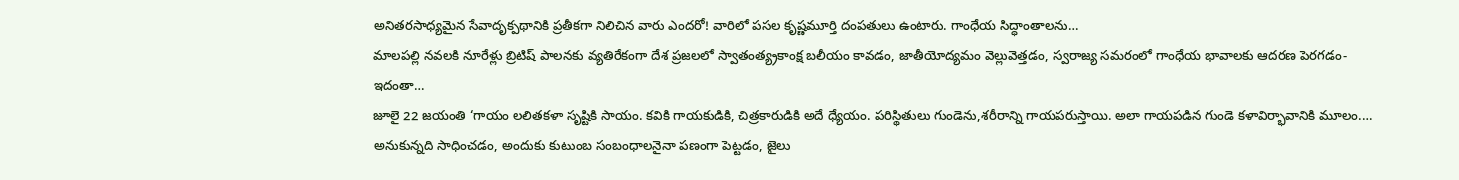అనితరసాధ్యమైన సేవాదృక్పథానికి ప్రతీకగా నిలిచిన వారు ఎందరో! వారిలో పసల కృష్ణమూర్తి దంపతులు ఉంటారు. గాంధేయ సిద్ధాంతాలను…
మాలపల్లి నవలకి నూరేళ్లు బ్రిటిష్ పాలనకు వ్యతిరేకంగా దేశ ప్రజలలో స్వాతంత్య్రకాంక్ష బలీయం కావడం, జాతీయోద్యమం వెల్లువెత్తడం, స్వరాజ్య సమరంలో గాంధేయ భావాలకు ఆదరణ పెరగడం- ఇదంతా…
జూలై 22 జయంతి ‘గాయం లలితకళా సృష్టికి సాయం. కవికి గాయకుడికి, చిత్రకారుడికి అదే ధ్యేయం. పరిస్థితులు గుండెను,శరీరాన్ని గాయపరుస్తాయి. అలా గాయపడిన గుండె కళావిర్భావానికి మూలం.…
అనుకున్నది సాధించడం, అందుకు కుటుంబ సంబంధాలనైనా పణంగా పెట్టడం, జైలు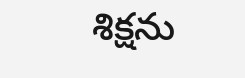శిక్షను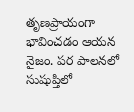తృణప్రాయంగా భావించడం ఆయన నైజం. పర పాలనలో సుషుప్తిలో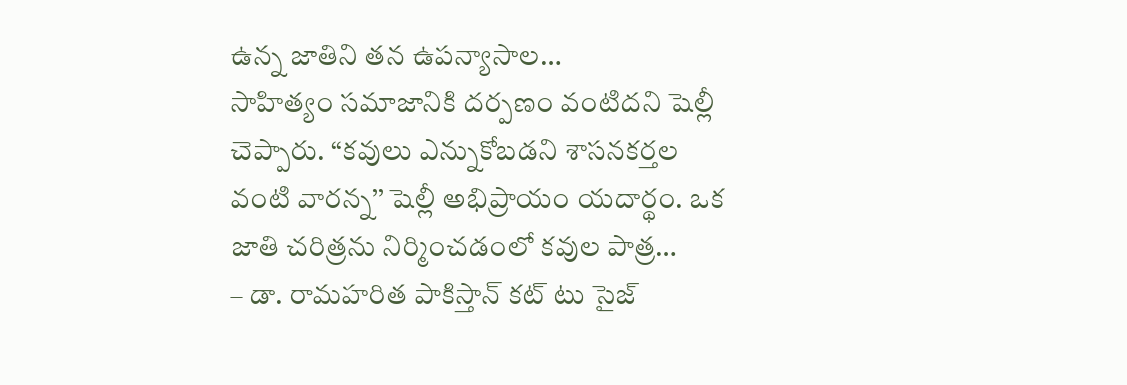ఉన్న జాతిని తన ఉపన్యాసాల…
సాహిత్యం సమాజానికి దర్పణం వంటిదని షెల్లీ చెప్పారు. ‘‘కవులు ఎన్నుకోబడని శాసనకర్తల వంటి వారన్న’’ షెల్లీ అభిప్రాయం యదార్థం. ఒక జాతి చరిత్రను నిర్మించడంలో కవుల పాత్ర…
– డా. రామహరిత పాకిస్తాన్ కట్ టు సైజ్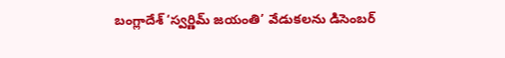బంగ్లాదేశ్ ‘స్వర్ణిమ్ జయంతి’ వేడుకలను డిసెంబర్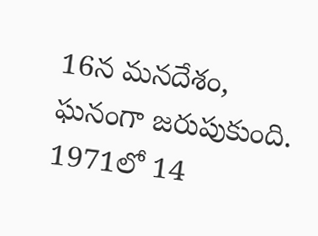16న మనదేశం, ఘనంగా జరుపుకుంది. 1971లో 14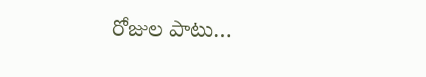రోజుల పాటు…